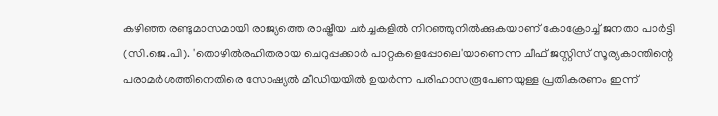കഴിഞ്ഞ രണ്ടുമാസമായി രാജ്യത്തെ രാഷ്ട്രീയ ചർച്ചകളിൽ നിറഞ്ഞുനിൽക്കുകയാണ് കോക്രോച്ച് ജനതാ പാർട്ടി (സി.ജെ.പി). 'തൊഴിൽരഹിതരായ ചെറുപ്പക്കാർ പാറ്റകളെപ്പോലെ'യാണെന്ന ചീഫ് ജസ്റ്റിസ് സൂര്യകാന്തിന്റെ പരാമർശത്തിനെതിരെ സോഷ്യൽ മീഡിയയിൽ ഉയർന്ന പരിഹാസരൂപേണയുള്ള പ്രതികരണം ഇന്ന്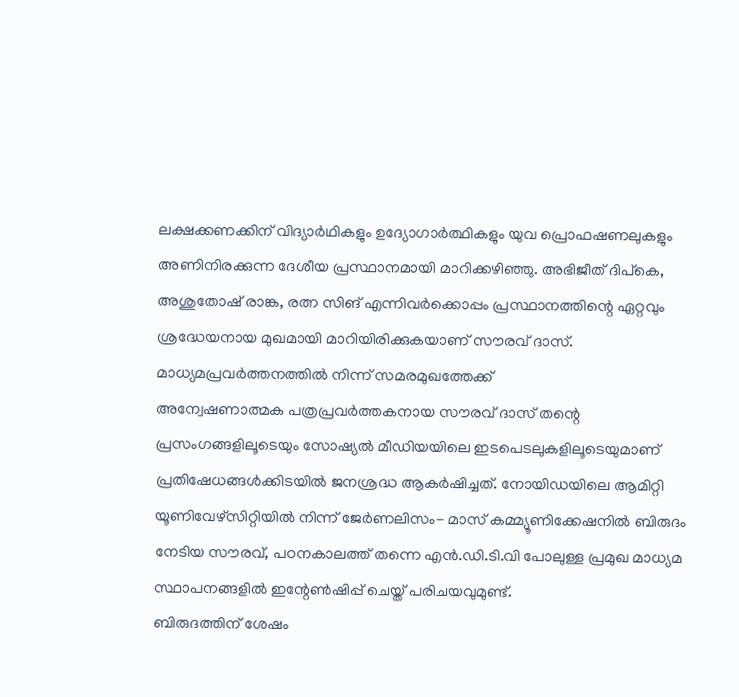ലക്ഷക്കണക്കിന് വിദ്യാർഥികളും ഉദ്യോഗാർത്ഥികളും യുവ പ്രൊഫഷണലുകളും അണിനിരക്കുന്ന ദേശീയ പ്രസ്ഥാനമായി മാറിക്കഴിഞ്ഞു. അഭിജീത് ദിപ്കെ, അശുതോഷ് രാങ്ക, രത്ന സിങ് എന്നിവർക്കൊപ്പം പ്രസ്ഥാനത്തിന്റെ ഏറ്റവും ശ്രദ്ധേയനായ മുഖമായി മാറിയിരിക്കുകയാണ് സൗരവ് ദാസ്.
മാധ്യമപ്രവർത്തനത്തിൽ നിന്ന് സമരമുഖത്തേക്ക്
അന്വേഷണാത്മക പത്രപ്രവർത്തകനായ സൗരവ് ദാസ് തന്റെ പ്രസംഗങ്ങളിലൂടെയും സോഷ്യൽ മീഡിയയിലെ ഇടപെടലുകളിലൂടെയുമാണ് പ്രതിഷേധങ്ങൾക്കിടയിൽ ജനശ്രദ്ധ ആകർഷിച്ചത്. നോയിഡയിലെ ആമിറ്റി യൂണിവേഴ്സിറ്റിയിൽ നിന്ന് ജേർണലിസം- മാസ് കമ്മ്യൂണിക്കേഷനിൽ ബിരുദം നേടിയ സൗരവ്, പഠനകാലത്ത് തന്നെ എൻ.ഡി.ടി.വി പോലുള്ള പ്രമുഖ മാധ്യമ സ്ഥാപനങ്ങളിൽ ഇന്റേൺഷിപ്പ് ചെയ്ത് പരിചയവുമുണ്ട്.
ബിരുദത്തിന് ശേഷം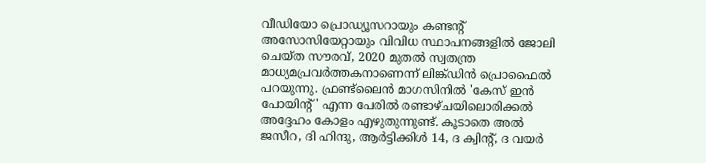വീഡിയോ പ്രൊഡ്യൂസറായും കണ്ടന്റ് അസോസിയേറ്റായും വിവിധ സ്ഥാപനങ്ങളിൽ ജോലി ചെയ്ത സൗരവ്, 2020 മുതൽ സ്വതന്ത്ര മാധ്യമപ്രവർത്തകനാണെന്ന് ലിങ്ക്ഡിൻ പ്രൊഫൈൽ പറയുന്നു. ഫ്രണ്ട്ലൈൻ മാഗസിനിൽ 'കേസ് ഇൻ പോയിന്റ്' എന്ന പേരിൽ രണ്ടാഴ്ചയിലൊരിക്കൽ അദ്ദേഹം കോളം എഴുതുന്നുണ്ട്. കൂടാതെ അൽ ജസീറ, ദി ഹിന്ദു, ആർട്ടിക്കിൾ 14, ദ ക്വിന്റ്, ദ വയർ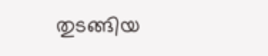തുടങ്ങിയ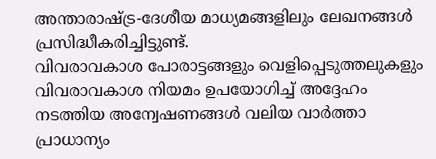അന്താരാഷ്ട്ര-ദേശീയ മാധ്യമങ്ങളിലും ലേഖനങ്ങൾ പ്രസിദ്ധീകരിച്ചിട്ടുണ്ട്.
വിവരാവകാശ പോരാട്ടങ്ങളും വെളിപ്പെടുത്തലുകളും
വിവരാവകാശ നിയമം ഉപയോഗിച്ച് അദ്ദേഹം നടത്തിയ അന്വേഷണങ്ങൾ വലിയ വാർത്താ പ്രാധാന്യം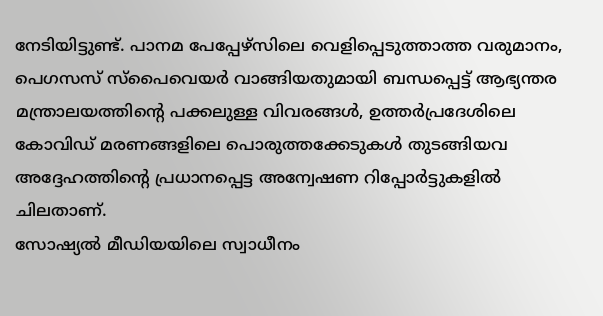നേടിയിട്ടുണ്ട്. പാനമ പേപ്പേഴ്സിലെ വെളിപ്പെടുത്താത്ത വരുമാനം, പെഗസസ് സ്പൈവെയർ വാങ്ങിയതുമായി ബന്ധപ്പെട്ട് ആഭ്യന്തര മന്ത്രാലയത്തിന്റെ പക്കലുള്ള വിവരങ്ങൾ, ഉത്തർപ്രദേശിലെ കോവിഡ് മരണങ്ങളിലെ പൊരുത്തക്കേടുകൾ തുടങ്ങിയവ അദ്ദേഹത്തിന്റെ പ്രധാനപ്പെട്ട അന്വേഷണ റിപ്പോർട്ടുകളിൽ ചിലതാണ്.
സോഷ്യൽ മീഡിയയിലെ സ്വാധീനം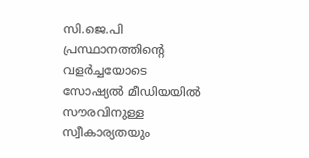സി.ജെ.പി പ്രസ്ഥാനത്തിന്റെ വളർച്ചയോടെ സോഷ്യൽ മീഡിയയിൽ സൗരവിനുള്ള സ്വീകാര്യതയും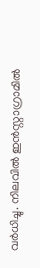വർധിച്ചു. നിലവിൽ ഇൻസ്റ്റാഗ്രാമിൽ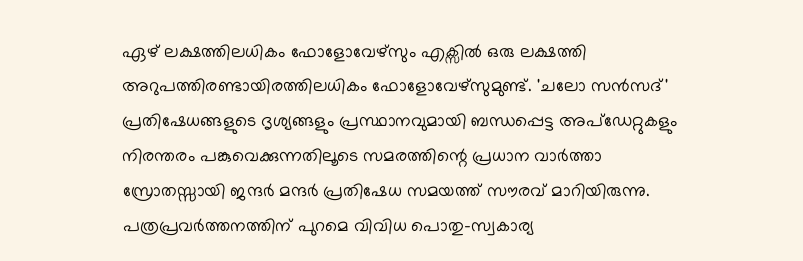ഏഴ് ലക്ഷത്തിലധികം ഫോളോവേഴ്സും എക്സിൽ ഒരു ലക്ഷത്തി അറുപത്തിരണ്ടായിരത്തിലധികം ഫോളോവേഴ്സുമുണ്ട്. 'ചലോ സൻസദ്' പ്രതിഷേധങ്ങളുടെ ദൃശ്യങ്ങളും പ്രസ്ഥാനവുമായി ബന്ധപ്പെട്ട അപ്ഡേറ്റുകളും നിരന്തരം പങ്കുവെക്കുന്നതിലൂടെ സമരത്തിന്റെ പ്രധാന വാർത്താ സ്രോതസ്സായി ജന്ദർ മന്ദർ പ്രതിഷേധ സമയത്ത് സൗരവ് മാറിയിരുന്നു. പത്രപ്രവർത്തനത്തിന് പുറമെ വിവിധ പൊതു-സ്വകാര്യ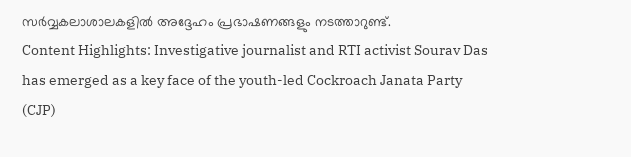സർവ്വകലാശാലകളിൽ അദ്ദേഹം പ്രഭാഷണങ്ങളും നടത്താറുണ്ട്.
Content Highlights: Investigative journalist and RTI activist Sourav Das has emerged as a key face of the youth-led Cockroach Janata Party (CJP)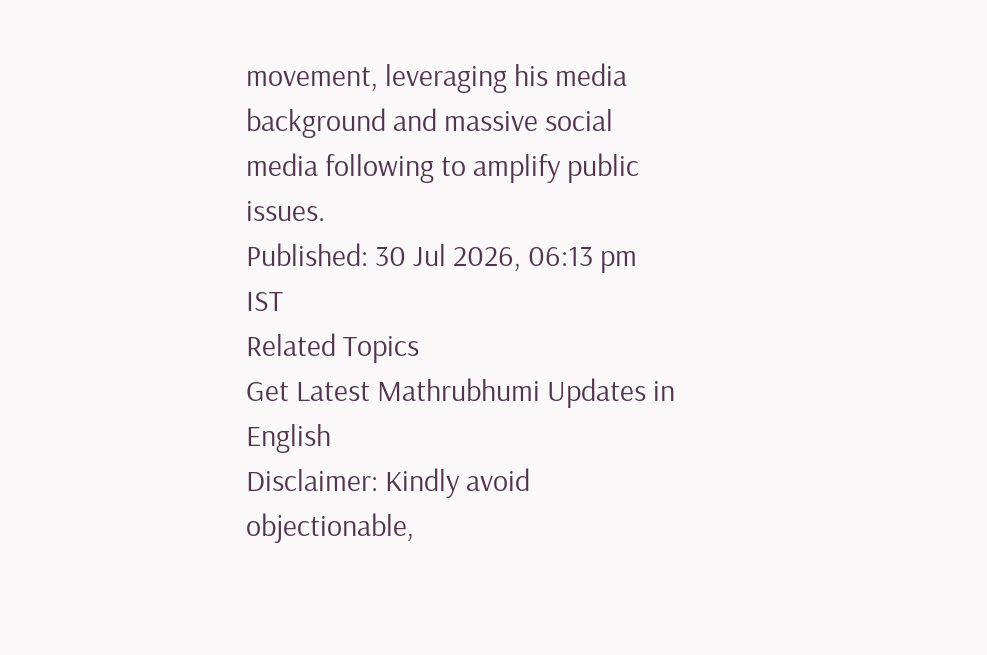movement, leveraging his media background and massive social media following to amplify public issues.
Published: 30 Jul 2026, 06:13 pm IST
Related Topics
Get Latest Mathrubhumi Updates in English
Disclaimer: Kindly avoid objectionable,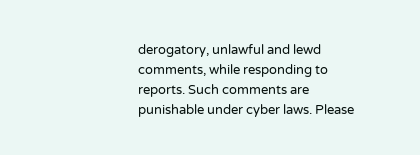derogatory, unlawful and lewd comments, while responding to reports. Such comments are punishable under cyber laws. Please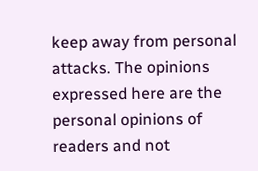keep away from personal attacks. The opinions expressed here are the personal opinions of readers and not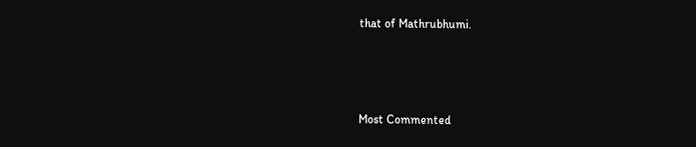that of Mathrubhumi.



Most Commented